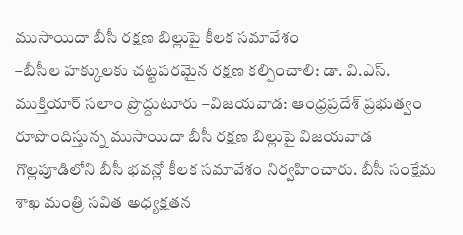ముసాయిదా బీసీ రక్షణ బిల్లుపై కీలక సమావేశం
–బీసీల హక్కులకు చట్టపరమైన రక్షణ కల్పించాలి: డా. వి.ఎస్. ముక్తియార్ సలాం ప్రొద్దుటూరు –విజయవాడ: ఆంధ్రప్రదేశ్ ప్రభుత్వం రూపొందిస్తున్న ముసాయిదా బీసీ రక్షణ బిల్లుపై విజయవాడ గొల్లపూడిలోని బీసీ భవన్లో కీలక సమావేశం నిర్వహించారు. బీసీ సంక్షేమ శాఖ మంత్రి సవిత అధ్యక్షతన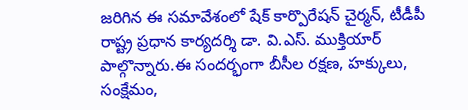జరిగిన ఈ సమావేశంలో షేక్ కార్పొరేషన్ చైర్మన్, టీడీపీ రాష్ట్ర ప్రధాన కార్యదర్శి డా. వి.ఎస్. ముక్తియార్ పాల్గొన్నారు.ఈ సందర్భంగా బీసీల రక్షణ, హక్కులు, సంక్షేమం,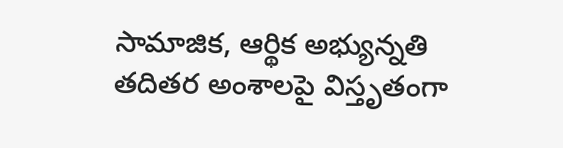సామాజిక, ఆర్థిక అభ్యున్నతి తదితర అంశాలపై విస్తృతంగా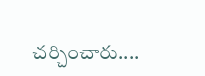చర్చించారు....